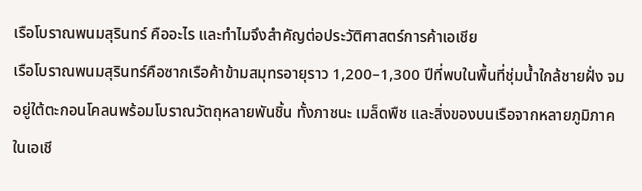เรือโบราณพนมสุรินทร์ คืออะไร และทำไมจึงสำคัญต่อประวัติศาสตร์การค้าเอเชีย
เรือโบราณพนมสุรินทร์คือซากเรือค้าข้ามสมุทรอายุราว 1,200–1,300 ปีที่พบในพื้นที่ชุ่มน้ำใกล้ชายฝั่ง จมอยู่ใต้ตะกอนโคลนพร้อมโบราณวัตถุหลายพันชิ้น ทั้งภาชนะ เมล็ดพืช และสิ่งของบนเรือจากหลายภูมิภาคในเอเชี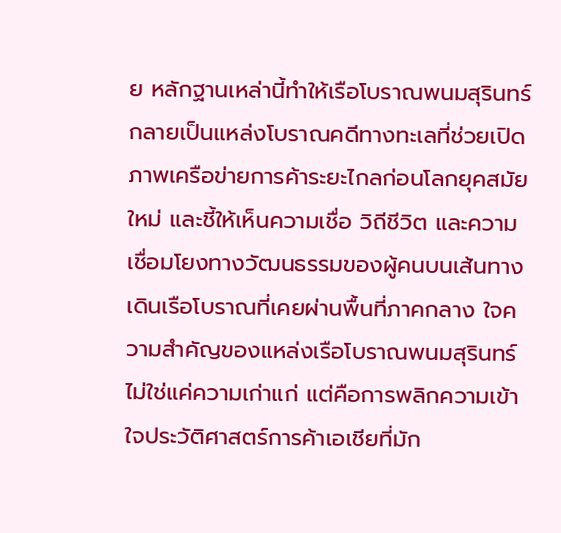ย หลักฐานเหล่านี้ทำให้เรือโบราณพนมสุรินทร์กลายเป็นแหล่งโบราณคดีทางทะเลที่ช่วยเปิดภาพเครือข่ายการค้าระยะไกลก่อนโลกยุคสมัยใหม่ และชี้ให้เห็นความเชื่อ วิถีชีวิต และความเชื่อมโยงทางวัฒนธรรมของผู้คนบนเส้นทางเดินเรือโบราณที่เคยผ่านพื้นที่ภาคกลาง ใจความสำคัญของแหล่งเรือโบราณพนมสุรินทร์ไม่ใช่แค่ความเก่าแก่ แต่คือการพลิกความเข้าใจประวัติศาสตร์การค้าเอเชียที่มัก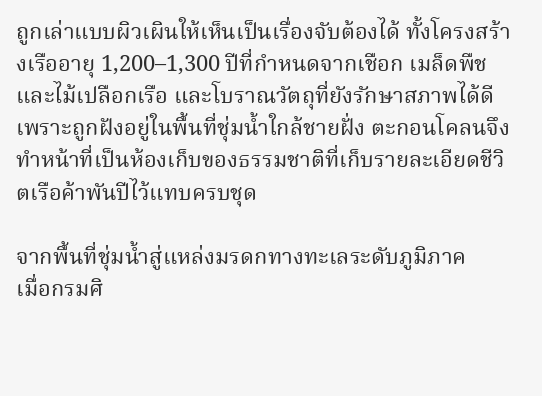ถูกเล่าแบบผิวเผินให้เห็นเป็นเรื่องจับต้องได้ ทั้งโครงสร้างเรืออายุ 1,200–1,300 ปีที่กำหนดจากเชือก เมล็ดพืช และไม้เปลือกเรือ และโบราณวัตถุที่ยังรักษาสภาพได้ดีเพราะถูกฝังอยู่ในพื้นที่ชุ่มน้ำใกล้ชายฝั่ง ตะกอนโคลนจึงทำหน้าที่เป็นห้องเก็บของธรรมชาติที่เก็บรายละเอียดชีวิตเรือค้าพันปีไว้แทบครบชุด

จากพื้นที่ชุ่มน้ำสู่แหล่งมรดกทางทะเลระดับภูมิภาค
เมื่อกรมศิ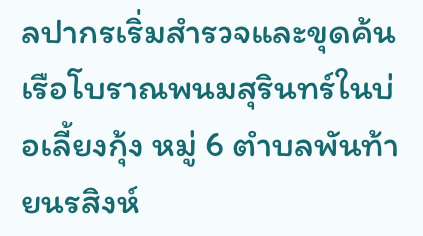ลปากรเริ่มสำรวจและขุดค้นเรือโบราณพนมสุรินทร์ในบ่อเลี้ยงกุ้ง หมู่ 6 ตำบลพันท้ายนรสิงห์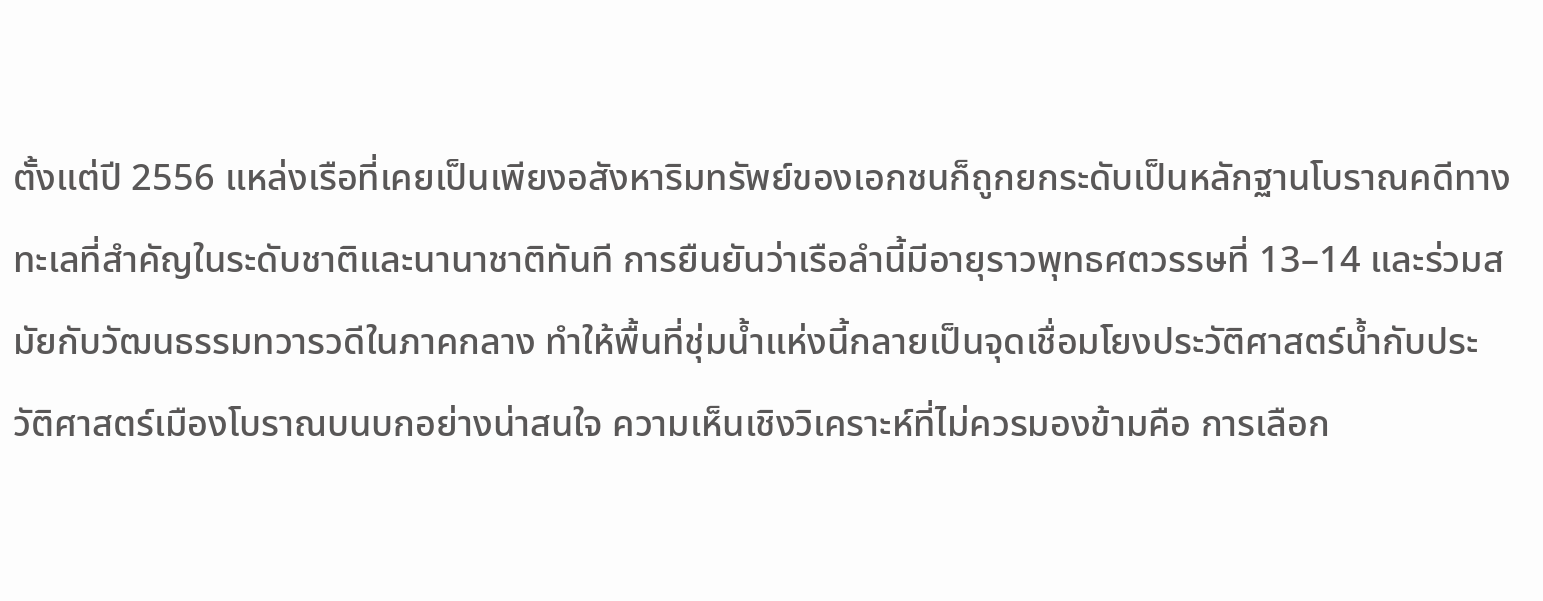ตั้งแต่ปี 2556 แหล่งเรือที่เคยเป็นเพียงอสังหาริมทรัพย์ของเอกชนก็ถูกยกระดับเป็นหลักฐานโบราณคดีทางทะเลที่สำคัญในระดับชาติและนานาชาติทันที การยืนยันว่าเรือลำนี้มีอายุราวพุทธศตวรรษที่ 13–14 และร่วมสมัยกับวัฒนธรรมทวารวดีในภาคกลาง ทำให้พื้นที่ชุ่มน้ำแห่งนี้กลายเป็นจุดเชื่อมโยงประวัติศาสตร์น้ำกับประวัติศาสตร์เมืองโบราณบนบกอย่างน่าสนใจ ความเห็นเชิงวิเคราะห์ที่ไม่ควรมองข้ามคือ การเลือก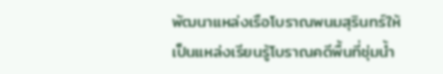พัฒนาแหล่งเรือโบราณพนมสุรินทร์ให้เป็นแหล่งเรียนรู้โบราณคดีพื้นที่ชุ่มน้ำ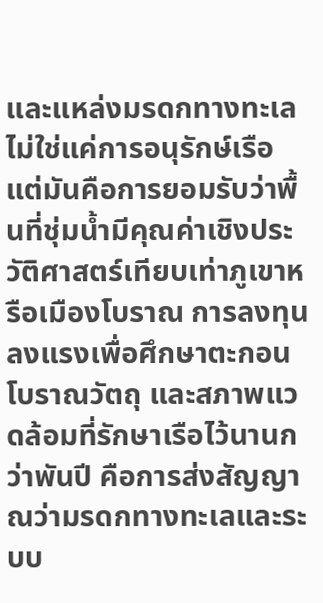และแหล่งมรดกทางทะเล ไม่ใช่แค่การอนุรักษ์เรือ แต่มันคือการยอมรับว่าพื้นที่ชุ่มน้ำมีคุณค่าเชิงประวัติศาสตร์เทียบเท่าภูเขาหรือเมืองโบราณ การลงทุนลงแรงเพื่อศึกษาตะกอน โบราณวัตถุ และสภาพแวดล้อมที่รักษาเรือไว้นานกว่าพันปี คือการส่งสัญญาณว่ามรดกทางทะเลและระบบ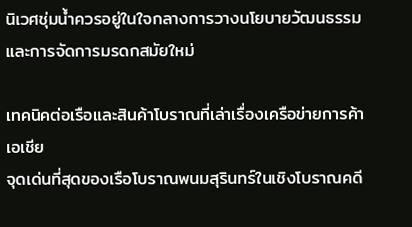นิเวศชุ่มน้ำควรอยู่ในใจกลางการวางนโยบายวัฒนธรรมและการจัดการมรดกสมัยใหม่

เทคนิคต่อเรือและสินค้าโบราณที่เล่าเรื่องเครือข่ายการค้าเอเชีย
จุดเด่นที่สุดของเรือโบราณพนมสุรินทร์ในเชิงโบราณคดี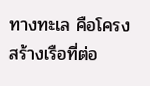ทางทะเล คือโครงสร้างเรือที่ต่อ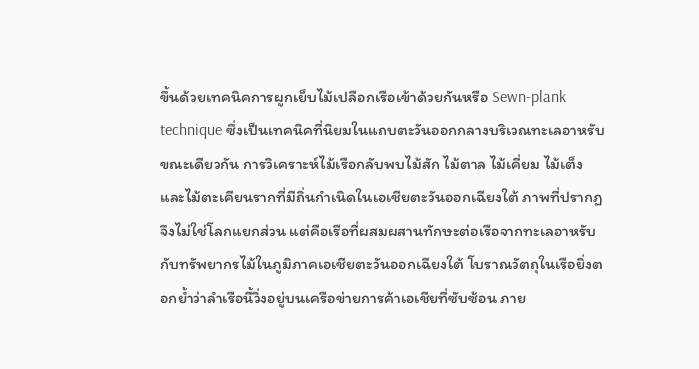ขึ้นด้วยเทคนิคการผูกเย็บไม้เปลือกเรือเข้าด้วยกันหรือ Sewn-plank technique ซึ่งเป็นเทคนิคที่นิยมในแถบตะวันออกกลางบริเวณทะเลอาหรับ ขณะเดียวกัน การวิเคราะห์ไม้เรือกลับพบไม้สัก ไม้ตาล ไม้เคี่ยม ไม้เต็ง และไม้ตะเคียนรากที่มีถิ่นกำเนิดในเอเชียตะวันออกเฉียงใต้ ภาพที่ปรากฏจึงไม่ใช่โลกแยกส่วน แต่คือเรือที่ผสมผสานทักษะต่อเรือจากทะเลอาหรับกับทรัพยากรไม้ในภูมิภาคเอเชียตะวันออกเฉียงใต้ โบราณวัตถุในเรือยิ่งตอกย้ำว่าลำเรือนี้วิ่งอยู่บนเครือข่ายการค้าเอเชียที่ซับซ้อน ภาย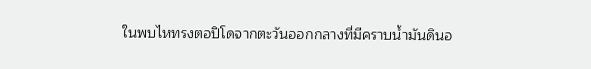ในพบไหทรงตอปิโดจากตะวันออกกลางที่มีคราบน้ำมันดินอ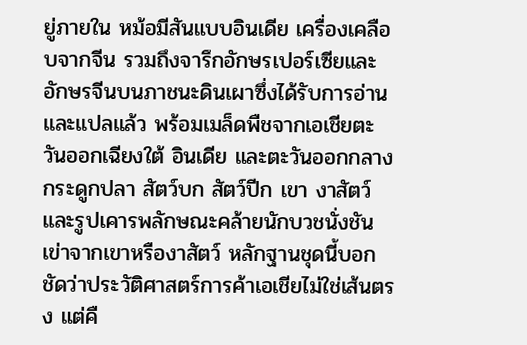ยู่ภายใน หม้อมีสันแบบอินเดีย เครื่องเคลือบจากจีน รวมถึงจารึกอักษรเปอร์เซียและอักษรจีนบนภาชนะดินเผาซึ่งได้รับการอ่านและแปลแล้ว พร้อมเมล็ดพืชจากเอเชียตะวันออกเฉียงใต้ อินเดีย และตะวันออกกลาง กระดูกปลา สัตว์บก สัตว์ปีก เขา งาสัตว์ และรูปเคารพลักษณะคล้ายนักบวชนั่งชันเข่าจากเขาหรืองาสัตว์ หลักฐานชุดนี้บอกชัดว่าประวัติศาสตร์การค้าเอเชียไม่ใช่เส้นตรง แต่คื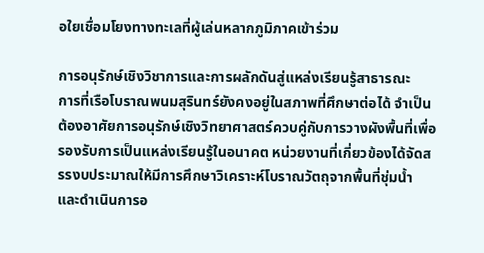อใยเชื่อมโยงทางทะเลที่ผู้เล่นหลากภูมิภาคเข้าร่วม

การอนุรักษ์เชิงวิชาการและการผลักดันสู่แหล่งเรียนรู้สาธารณะ
การที่เรือโบราณพนมสุรินทร์ยังคงอยู่ในสภาพที่ศึกษาต่อได้ จำเป็นต้องอาศัยการอนุรักษ์เชิงวิทยาศาสตร์ควบคู่กับการวางผังพื้นที่เพื่อรองรับการเป็นแหล่งเรียนรู้ในอนาคต หน่วยงานที่เกี่ยวข้องได้จัดสรรงบประมาณให้มีการศึกษาวิเคราะห์โบราณวัตถุจากพื้นที่ชุ่มน้ำ และดำเนินการอ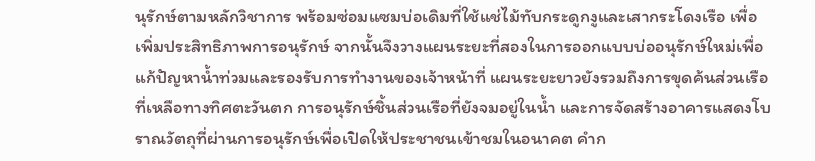นุรักษ์ตามหลักวิชาการ พร้อมซ่อมแซมบ่อเดิมที่ใช้แช่ไม้ทับกระดูกงูและเสากระโดงเรือ เพื่อเพิ่มประสิทธิภาพการอนุรักษ์ จากนั้นจึงวางแผนระยะที่สองในการออกแบบบ่ออนุรักษ์ใหม่เพื่อแก้ปัญหาน้ำท่วมและรองรับการทำงานของเจ้าหน้าที่ แผนระยะยาวยังรวมถึงการขุดค้นส่วนเรือที่เหลือทางทิศตะวันตก การอนุรักษ์ชิ้นส่วนเรือที่ยังจมอยู่ในน้ำ และการจัดสร้างอาคารแสดงโบราณวัตถุที่ผ่านการอนุรักษ์เพื่อเปิดให้ประชาชนเข้าชมในอนาคต คำก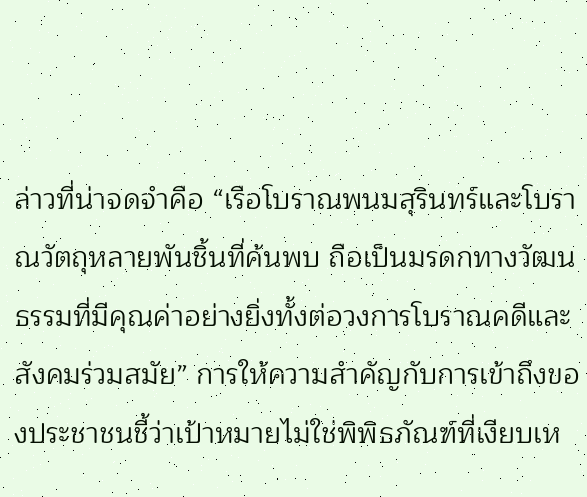ล่าวที่น่าจดจำคือ “เรือโบราณพนมสุรินทร์และโบราณวัตถุหลายพันชิ้นที่ค้นพบ ถือเป็นมรดกทางวัฒนธรรมที่มีคุณค่าอย่างยิ่งทั้งต่อวงการโบราณคดีและสังคมร่วมสมัย” การให้ความสำคัญกับการเข้าถึงของประชาชนชี้ว่าเป้าหมายไม่ใช่พิพิธภัณฑ์ที่เงียบเห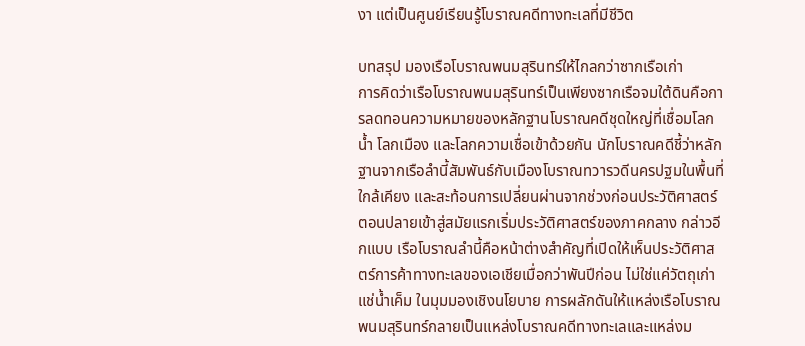งา แต่เป็นศูนย์เรียนรู้โบราณคดีทางทะเลที่มีชีวิต

บทสรุป มองเรือโบราณพนมสุรินทร์ให้ไกลกว่าซากเรือเก่า
การคิดว่าเรือโบราณพนมสุรินทร์เป็นเพียงซากเรือจมใต้ดินคือการลดทอนความหมายของหลักฐานโบราณคดีชุดใหญ่ที่เชื่อมโลกน้ำ โลกเมือง และโลกความเชื่อเข้าด้วยกัน นักโบราณคดีชี้ว่าหลักฐานจากเรือลำนี้สัมพันธ์กับเมืองโบราณทวารวดีนครปฐมในพื้นที่ใกล้เคียง และสะท้อนการเปลี่ยนผ่านจากช่วงก่อนประวัติศาสตร์ตอนปลายเข้าสู่สมัยแรกเริ่มประวัติศาสตร์ของภาคกลาง กล่าวอีกแบบ เรือโบราณลำนี้คือหน้าต่างสำคัญที่เปิดให้เห็นประวัติศาสตร์การค้าทางทะเลของเอเชียเมื่อกว่าพันปีก่อน ไม่ใช่แค่วัตถุเก่าแช่น้ำเค็ม ในมุมมองเชิงนโยบาย การผลักดันให้แหล่งเรือโบราณพนมสุรินทร์กลายเป็นแหล่งโบราณคดีทางทะเลและแหล่งม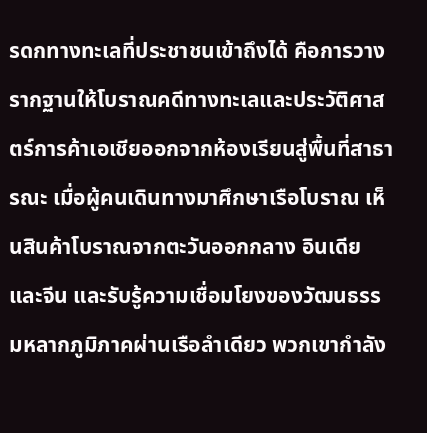รดกทางทะเลที่ประชาชนเข้าถึงได้ คือการวางรากฐานให้โบราณคดีทางทะเลและประวัติศาสตร์การค้าเอเชียออกจากห้องเรียนสู่พื้นที่สาธารณะ เมื่อผู้คนเดินทางมาศึกษาเรือโบราณ เห็นสินค้าโบราณจากตะวันออกกลาง อินเดีย และจีน และรับรู้ความเชื่อมโยงของวัฒนธรรมหลากภูมิภาคผ่านเรือลำเดียว พวกเขากำลัง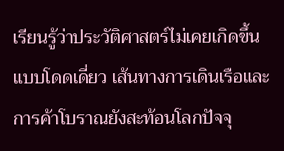เรียนรู้ว่าประวัติศาสตร์ไม่เคยเกิดขึ้นแบบโดดเดี่ยว เส้นทางการเดินเรือและการค้าโบราณยังสะท้อนโลกปัจจุ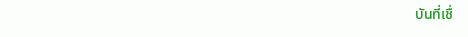บันที่เชื่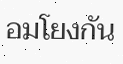อมโยงกัน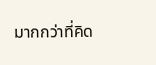มากกว่าที่คิด